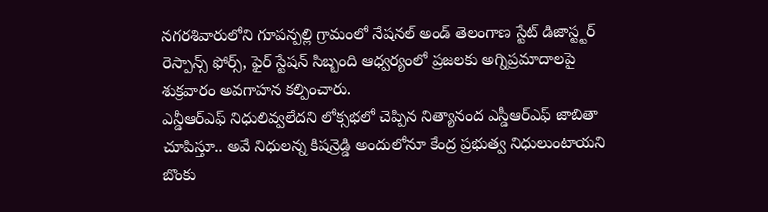నగరశివారులోని గూపన్పల్లి గ్రామంలో నేషనల్ అండ్ తెలంగాణ స్టేట్ డిజాస్ట్టర్ రెస్పాన్స్ ఫోర్స్, ఫైర్ స్టేషన్ సిబ్బంది ఆధ్వర్యంలో ప్రజలకు అగ్నిప్రమాదాలపై శుక్రవారం అవగాహన కల్పించారు.
ఎన్డీఆర్ఎఫ్ నిధులివ్వలేదని లోక్సభలో చెప్పిన నిత్యానంద ఎస్డీఆర్ఎఫ్ జాబితా చూపిస్తూ.. అవే నిధులన్న కిషన్రెడ్డి అందులోనూ కేంద్ర ప్రభుత్వ నిధులుంటాయని బొంకు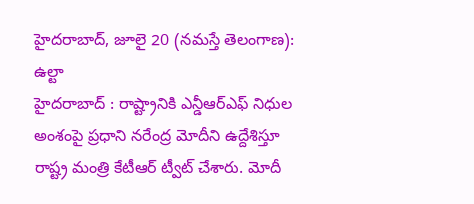హైదరాబాద్, జూలై 20 (నమస్తే తెలంగాణ): ఉల్టా
హైదరాబాద్ : రాష్ట్రానికి ఎన్డీఆర్ఎఫ్ నిధుల అంశంపై ప్రధాని నరేంద్ర మోదీని ఉద్దేశిస్తూ రాష్ట్ర మంత్రి కేటీఆర్ ట్వీట్ చేశారు. మోదీ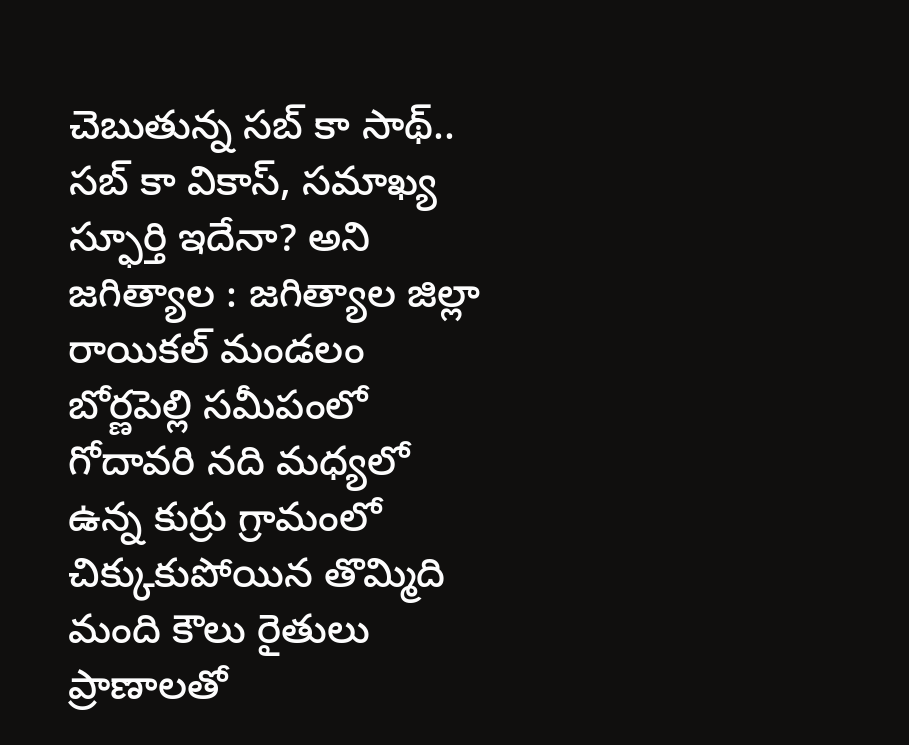చెబుతున్న సబ్ కా సాథ్.. సబ్ కా వికాస్, సమాఖ్య స్ఫూర్తి ఇదేనా? అని
జగిత్యాల : జగిత్యాల జిల్లా రాయికల్ మండలం బోర్ణపెల్లి సమీపంలో గోదావరి నది మధ్యలో ఉన్న కుర్రు గ్రామంలో చిక్కుకుపోయిన తొమ్మిది మంది కౌలు రైతులు ప్రాణాలతో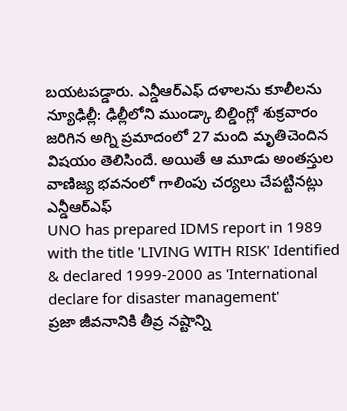బయటపడ్డారు. ఎన్డీఆర్ఎఫ్ దళాలను కూలీలను
న్యూఢిల్లీ: ఢిల్లీలోని ముండ్కా బిల్డింగ్లో శుక్రవారం జరిగిన అగ్ని ప్రమాదంలో 27 మంది మృతిచెందిన విషయం తెలిసిందే. అయితే ఆ మూడు అంతస్తుల వాణిజ్య భవనంలో గాలింపు చర్యలు చేపట్టినట్లు ఎన్డీఆర్ఎఫ్
UNO has prepared IDMS report in 1989 with the title 'LIVING WITH RISK' Identified & declared 1999-2000 as 'International declare for disaster management'
ప్రజా జీవనానికి తీవ్ర నష్టాన్ని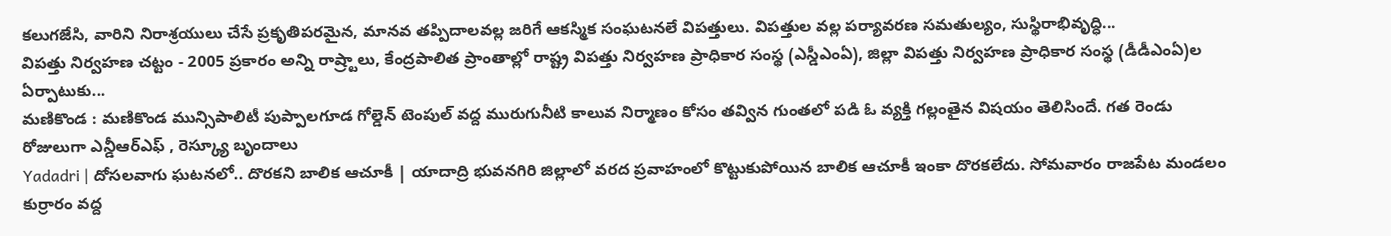కలుగజేసి, వారిని నిరాశ్రయులు చేసే ప్రకృతిపరమైన, మానవ తప్పిదాలవల్ల జరిగే ఆకస్మిక సంఘటనలే విపత్తులు. విపత్తుల వల్ల పర్యావరణ సమతుల్యం, సుస్థిరాభివృద్ధి...
విపత్తు నిర్వహణ చట్టం - 2005 ప్రకారం అన్ని రాష్ర్టాలు, కేంద్రపాలిత ప్రాంతాల్లో రాష్ట్ర విపత్తు నిర్వహణ ప్రాధికార సంస్థ (ఎస్డీఎంఏ), జిల్లా విపత్తు నిర్వహణ ప్రాధికార సంస్థ (డీడీఎంఏ)ల ఏర్పాటుకు...
మణికొండ : మణికొండ మున్సిపాలిటీ పుప్పాలగూడ గోల్డెన్ టెంపుల్ వద్ద మురుగునీటి కాలువ నిర్మాణం కోసం తవ్విన గుంతలో పడి ఓ వ్యక్తి గల్లంతైన విషయం తెలిసిందే. గత రెండు రోజులుగా ఎన్డీఆర్ఎఫ్ , రెస్క్యూ బృందాలు
Yadadri | దోసలవాగు ఘటనలో.. దొరకని బాలిక ఆచూకీ | యాదాద్రి భువనగిరి జిల్లాలో వరద ప్రవాహంలో కొట్టుకుపోయిన బాలిక ఆచూకీ ఇంకా దొరకలేదు. సోమవారం రాజపేట మండలం కుర్రారం వద్ద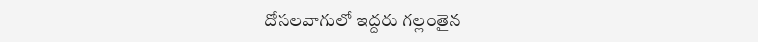దోసలవాగులో ఇద్దరు గల్లంతైన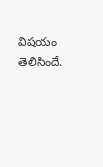విషయం తెలిసిందే.